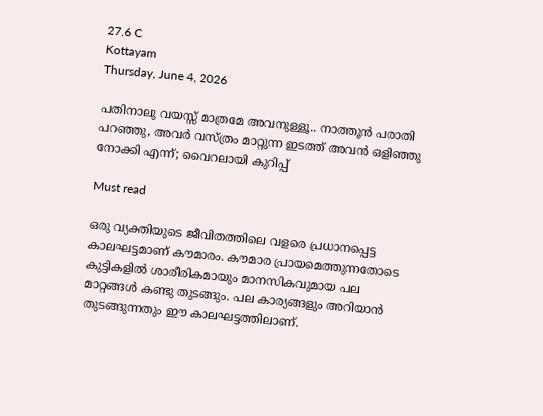27.6 C
Kottayam
Thursday, June 4, 2026

പതിനാലു വയസ്സ് മാത്രമേ അവനുള്ളൂ.. നാത്തൂന്‍ പരാതി പറഞ്ഞു, അവര്‍ വസ്ത്രം മാറ്റുന്ന ഇടത്ത് അവന്‍ ഒളിഞ്ഞു നോക്കി എന്ന്; വൈറലായി കുറിപ്പ്

Must read

ഒരു വ്യക്തിയുടെ ജീവിതത്തിലെ വളരെ പ്രധാനപ്പെട്ട കാലഘട്ടമാണ് കൗമാരം. കൗമാര പ്രായമെത്തുന്നതോടെ കുട്ടികളില്‍ ശാരീരികമായും മാനസികവുമായ പല മാറ്റങ്ങള്‍ കണ്ടു തുടങ്ങും. പല കാര്യങ്ങളും അറിയാന്‍ തുടങ്ങുന്നതും ഈ കാലഘട്ടത്തിലാണ്.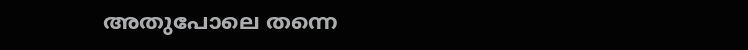അതുപോലെ തന്നെ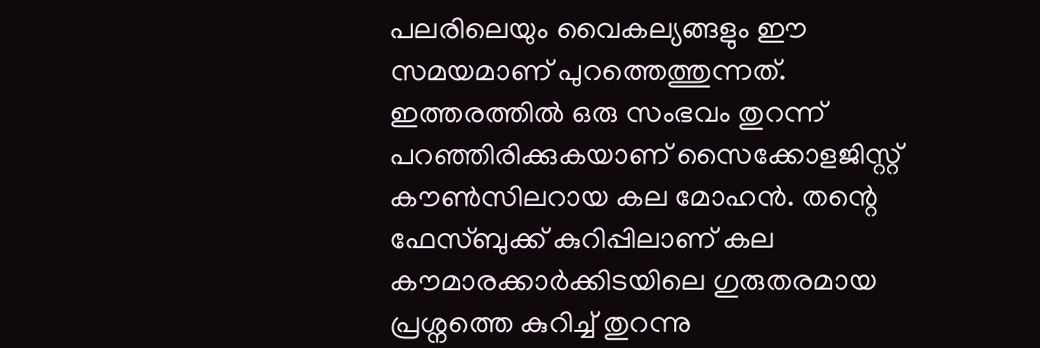പലരിലെയും വൈകല്യങ്ങളും ഈ സമയമാണ് പുറത്തെത്തുന്നത്. ഇത്തരത്തില്‍ ഒരു സംഭവം തുറന്ന് പറഞ്ഞിരിക്കുകയാണ് സൈക്കോളജിസ്റ്റ് കൗണ്‍സിലറായ കല മോഹന്‍. തന്റെ ഫേസ്ബുക്ക് കുറിപ്പിലാണ് കല കൗമാരക്കാര്‍ക്കിടയിലെ ഗുരുതരമായ പ്രശ്നത്തെ കുറിച്ച് തുറന്നു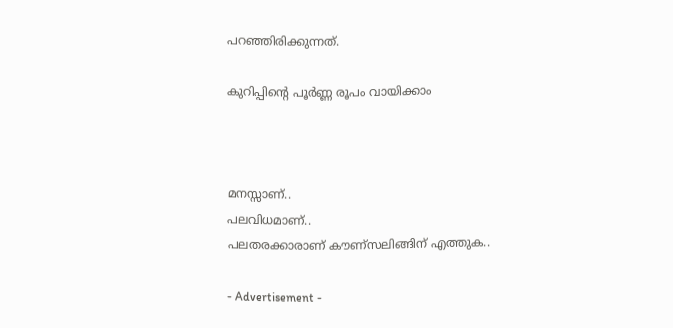പറഞ്ഞിരിക്കുന്നത്.

കുറിപ്പിന്റെ പൂര്‍ണ്ണ രൂപം വായിക്കാം



മനസ്സാണ്..
പലവിധമാണ്..
പലതരക്കാരാണ് കൗണ്സലിങ്ങിന് എത്തുക..

- Advertisement -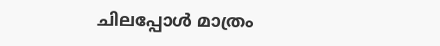ചിലപ്പോൾ മാത്രം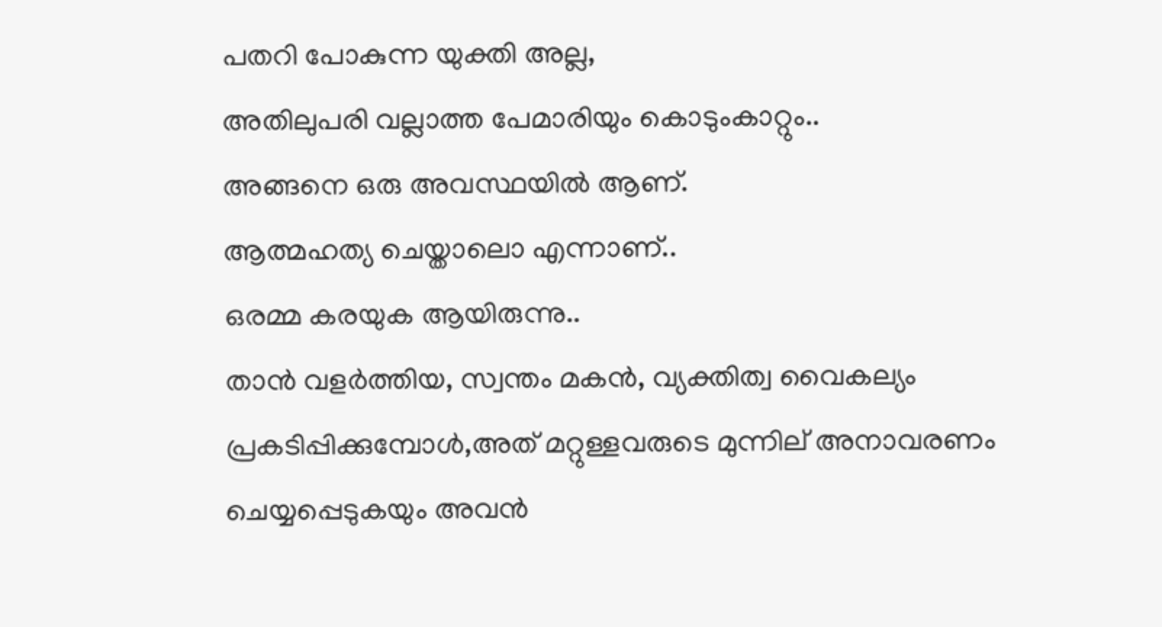പതറി പോകുന്ന യുക്തി അല്ല,
അതിലുപരി വല്ലാത്ത പേമാരിയും കൊടുംകാറ്റും..
അങ്ങനെ ഒരു അവസ്ഥയിൽ ആണ്.
ആത്മഹത്യ ചെയ്താലൊ എന്നാണ്..
ഒരമ്മ കരയുക ആയിരുന്നു..
താൻ വളർത്തിയ, സ്വന്തം മകൻ, വ്യക്തിത്വ വൈകല്യം പ്രകടിപ്പിക്കുമ്പോൾ,അത് മറ്റുള്ളവരുടെ മുന്നില് അനാവരണം ചെയ്യപ്പെടുകയും അവൻ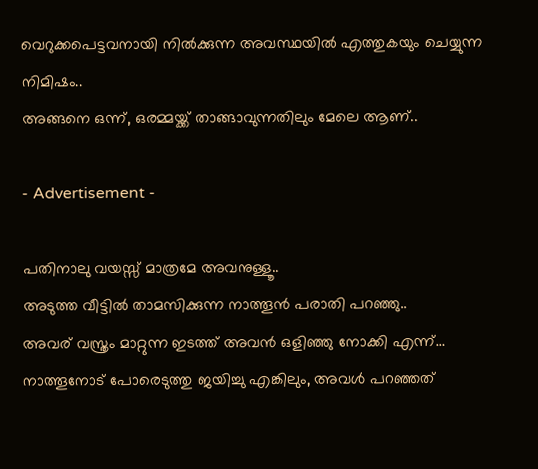വെറുക്കപെട്ടവനായി നിൽക്കുന്ന അവസ്ഥയിൽ എത്തുകയും ചെയ്യുന്ന നിമിഷം..
അങ്ങനെ ഒന്ന്, ഒരമ്മയ്ക്ക് താങ്ങാവുന്നതിലും മേലെ ആണ്..

- Advertisement -

പതിനാലു വയസ്സ് മാത്രമേ അവനുള്ളൂ..
അടുത്ത വീട്ടിൽ താമസിക്കുന്ന നാത്തൂൻ പരാതി പറഞ്ഞു..
അവര് വസ്ത്രം മാറ്റുന്ന ഇടത്ത് അവൻ ഒളിഞ്ഞു നോക്കി എന്ന്…
നാത്തൂനോട് പോരെടുത്തു ജയിച്ചു എങ്കിലും, അവൾ പറഞ്ഞത്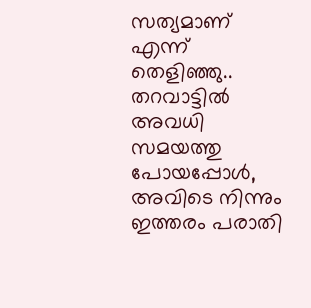സത്യമാണ് എന്ന് തെളിഞ്ഞു..
തറവാട്ടിൽ അവധി സമയത്തു പോയപ്പോൾ,
അവിടെ നിന്നും ഇത്തരം പരാതി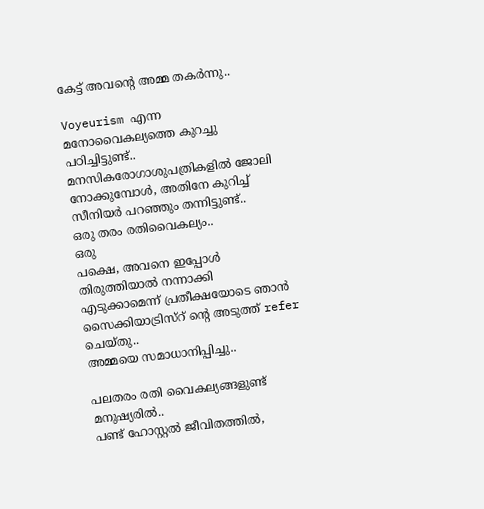കേട്ട് അവന്റെ അമ്മ തകർന്നു..

Voyeurism എന്ന മനോവൈകല്യത്തെ കുറച്ചു പഠിച്ചിട്ടുണ്ട്..
മനസികരോഗാശുപത്രികളിൽ ജോലി നോക്കുമ്പോൾ, അതിനേ കുറിച്ച് സീനിയർ പറഞ്ഞും തന്നിട്ടുണ്ട്..
ഒരു തരം രതിവൈകല്യം..
ഒരു
പക്ഷെ, അവനെ ഇപ്പോൾ തിരുത്തിയാൽ നന്നാക്കി എടുക്കാമെന്ന് പ്രതീക്ഷയോടെ ഞാൻ സൈക്കിയാട്രിസ്റ് ന്റെ അടുത്ത് refer ചെയ്തു..
അമ്മയെ സമാധാനിപ്പിച്ചു..

പലതരം രതി വൈകല്യങ്ങളുണ്ട് മനുഷ്യരിൽ..
പണ്ട് ഹോസ്റ്റൽ ജീവിതത്തിൽ,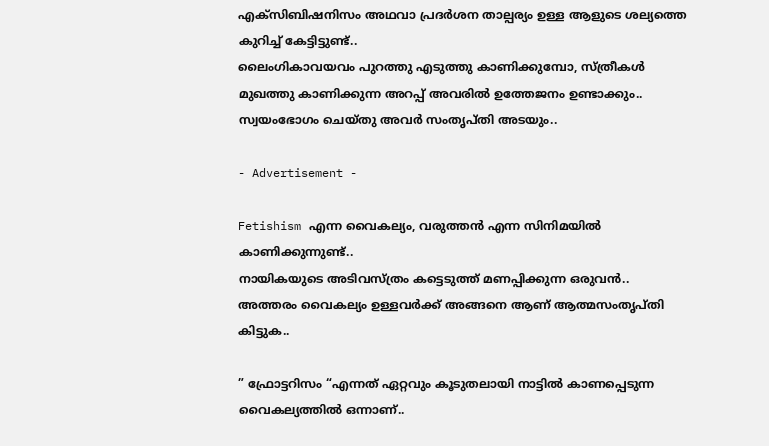എക്സിബിഷനിസം അഥവാ പ്രദർശന താല്പര്യം ഉള്ള ആളുടെ ശല്യത്തെ കുറിച്ച് കേട്ടിട്ടുണ്ട്..
ലൈംഗികാവയവം പുറത്തു എടുത്തു കാണിക്കുമ്പോ, സ്ത്രീകൾ മുഖത്തു കാണിക്കുന്ന അറപ്പ് അവരിൽ ഉത്തേജനം ഉണ്ടാക്കും..
സ്വയംഭോഗം ചെയ്തു അവർ സംതൃപ്തി അടയും..

- Advertisement -

Fetishism എന്ന വൈകല്യം, വരുത്തൻ എന്ന സിനിമയിൽ കാണിക്കുന്നുണ്ട്..
നായികയുടെ അടിവസ്ത്രം കട്ടെടുത്ത് മണപ്പിക്കുന്ന ഒരുവൻ..
അത്തരം വൈകല്യം ഉള്ളവർക്ക് അങ്ങനെ ആണ് ആത്മസംതൃപ്തി കിട്ടുക..

” ഫ്രോട്ടറിസം “എന്നത് ഏറ്റവും കൂടുതലായി നാട്ടിൽ കാണപ്പെടുന്ന വൈകല്യത്തിൽ ഒന്നാണ്..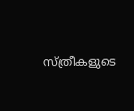സ്ത്രീകളുടെ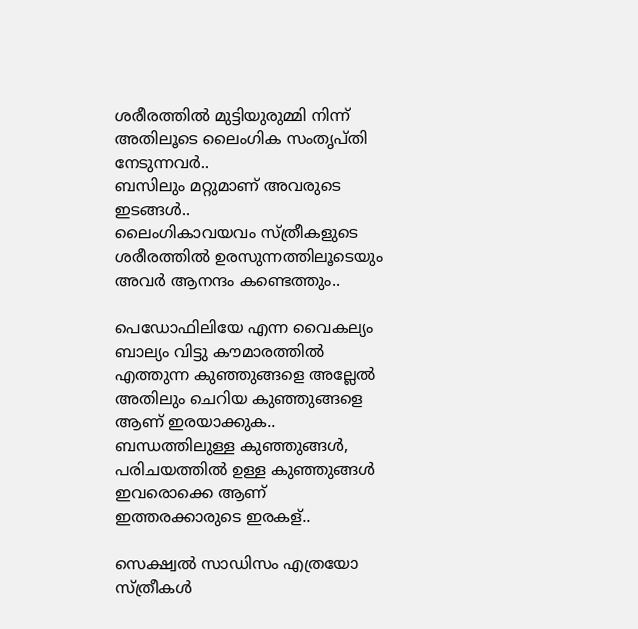ശരീരത്തിൽ മുട്ടിയുരുമ്മി നിന്ന് അതിലൂടെ ലൈംഗിക സംതൃപ്തി നേടുന്നവർ..
ബസിലും മറ്റുമാണ് അവരുടെ ഇടങ്ങൾ..
ലൈംഗികാവയവം സ്ത്രീകളുടെ ശരീരത്തിൽ ഉരസുന്നത്തിലൂടെയും അവർ ആനന്ദം കണ്ടെത്തും..

പെഡോഫിലിയേ എന്ന വൈകല്യം ബാല്യം വിട്ടു കൗമാരത്തിൽ എത്തുന്ന കുഞ്ഞുങ്ങളെ അല്ലേൽ അതിലും ചെറിയ കുഞ്ഞുങ്ങളെ ആണ് ഇരയാക്കുക..
ബന്ധത്തിലുള്ള കുഞ്ഞുങ്ങൾ, പരിചയത്തിൽ ഉള്ള കുഞ്ഞുങ്ങൾ ഇവരൊക്കെ ആണ് ഇത്തരക്കാരുടെ ഇരകള്..

സെക്ഷ്വൽ സാഡിസം എത്രയോ സ്ത്രീകൾ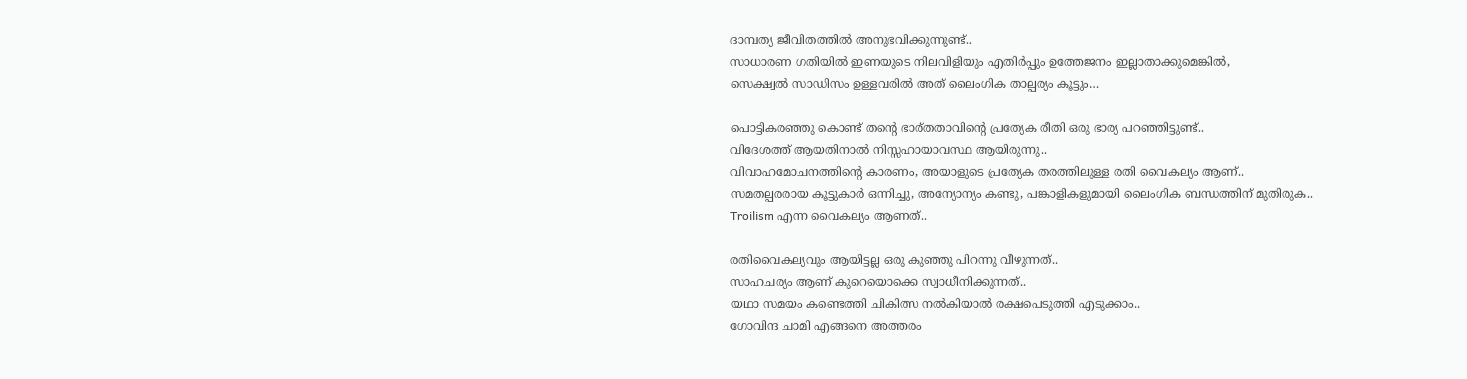ദാമ്പത്യ ജീവിതത്തിൽ അനുഭവിക്കുന്നുണ്ട്..
സാധാരണ ഗതിയിൽ ഇണയുടെ നിലവിളിയും എതിർപ്പും ഉത്തേജനം ഇല്ലാതാക്കുമെങ്കിൽ,
സെക്ഷ്വൽ സാഡിസം ഉള്ളവരിൽ അത് ലൈംഗിക താല്പര്യം കൂട്ടും…

പൊട്ടികരഞ്ഞു കൊണ്ട് തന്റെ ഭാര്തതാവിന്റെ പ്രത്യേക രീതി ഒരു ഭാര്യ പറഞ്ഞിട്ടുണ്ട്..
വിദേശത്ത് ആയതിനാൽ നിസ്സഹായാവസ്ഥ ആയിരുന്നു..
വിവാഹമോചനത്തിന്റെ കാരണം, അയാളുടെ പ്രത്യേക തരത്തിലുള്ള രതി വൈകല്യം ആണ്..
സമതല്പരരായ കൂട്ടുകാർ ഒന്നിച്ചു, അന്യോന്യം കണ്ടു, പങ്കാളികളുമായി ലൈംഗിക ബന്ധത്തിന് മുതിരുക..
Troilism എന്ന വൈകല്യം ആണത്..

രതിവൈകല്യവും ആയിട്ടല്ല ഒരു കുഞ്ഞു പിറന്നു വീഴുന്നത്..
സാഹചര്യം ആണ് കുറെയൊക്കെ സ്വാധീനിക്കുന്നത്..
യഥാ സമയം കണ്ടെത്തി ചികിത്സ നൽകിയാൽ രക്ഷപെടുത്തി എടുക്കാം..
ഗോവിന്ദ ചാമി എങ്ങനെ അത്തരം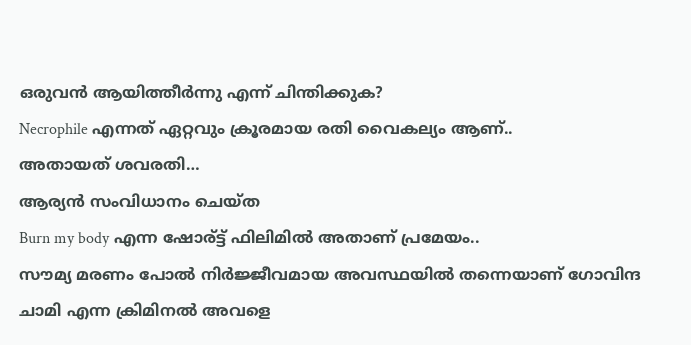ഒരുവൻ ആയിത്തീർന്നു എന്ന് ചിന്തിക്കുക?
Necrophile എന്നത് ഏറ്റവും ക്രൂരമായ രതി വൈകല്യം ആണ്..
അതായത് ശവരതി…
ആര്യൻ സംവിധാനം ചെയ്ത
Burn my body എന്ന ഷോര്ട്ട് ഫിലിമിൽ അതാണ് പ്രമേയം..
സൗമ്യ മരണം പോൽ നിർജ്ജീവമായ അവസ്ഥയിൽ തന്നെയാണ് ഗോവിന്ദ ചാമി എന്ന ക്രിമിനൽ അവളെ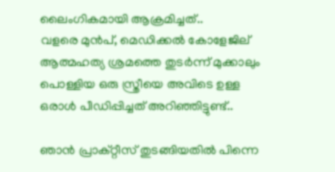ലൈംഗികമായി ആക്രമിച്ചത്..
വളരെ മുൻപ്, മെഡിക്കൽ കോളേജില് ആത്മഹത്യ ശ്രമത്തെ തുടർന്ന് മുക്കാലും പൊള്ളിയ ഒരു സ്ത്രീയെ അവിടെ ഉള്ള ഒരാൾ പീഡിപ്പിച്ചത് അറിഞ്ഞിട്ടുണ്ട്..

ഞാൻ പ്രാക്റ്റീസ് തുടങ്ങിയതിൽ പിന്നെ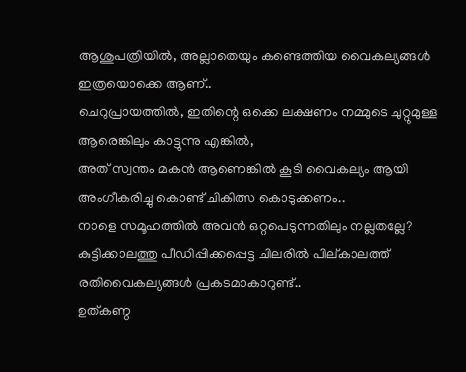ആശുപത്രിയിൽ, അല്ലാതെയും കണ്ടെത്തിയ വൈകല്യങ്ങൾ ഇത്രയൊക്കെ ആണ്..
ചെറുപ്രായത്തിൽ, ഇതിന്റെ ഒക്കെ ലക്ഷണം നമ്മുടെ ചുറ്റുമുള്ള ആരെങ്കിലും കാട്ടുന്നു എങ്കിൽ,
അത് സ്വന്തം മകൻ ആണെങ്കിൽ കൂടി വൈകല്യം ആയി അംഗീകരിച്ചു കൊണ്ട് ചികിത്സ കൊടുക്കണം..
നാളെ സമൂഹത്തിൽ അവൻ ഒറ്റപെടുന്നതിലും നല്ലതല്ലേ?
കുട്ടിക്കാലത്തു പീഡിപ്പിക്കപ്പെട്ട ചിലരിൽ പില്കാലത്ത് രതിവൈകല്യങ്ങൾ പ്രകടമാകാറുണ്ട്..
ഉത്കണ്ഠ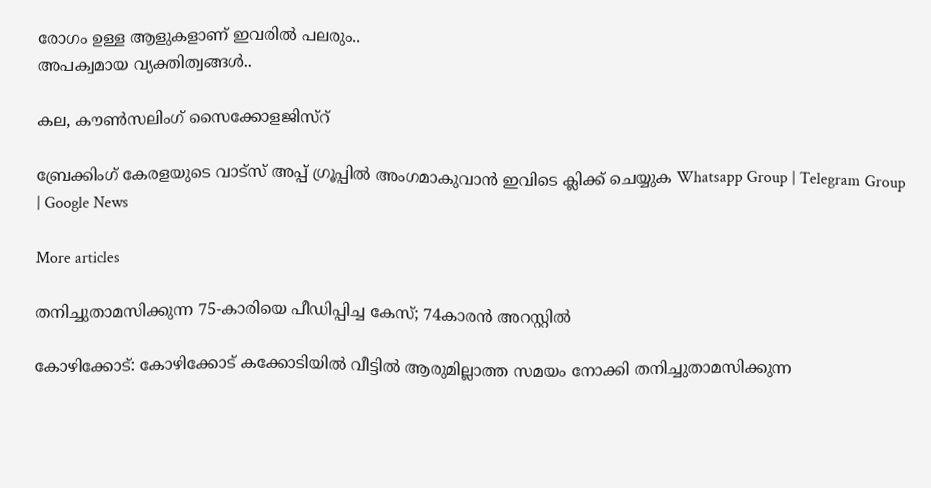രോഗം ഉള്ള ആളുകളാണ് ഇവരിൽ പലരും..
അപക്വമായ വ്യക്തിത്വങ്ങൾ..

കല, കൗൺസലിംഗ് സൈക്കോളജിസ്റ്

ബ്രേക്കിംഗ് കേരളയുടെ വാട്സ് അപ്പ് ഗ്രൂപ്പിൽ അംഗമാകുവാൻ ഇവിടെ ക്ലിക്ക് ചെയ്യുക Whatsapp Group | Telegram Group | Google News

More articles

തനിച്ചുതാമസിക്കുന്ന 75-കാരിയെ പീഡിപ്പിച്ച കേസ്; 74കാരന്‍ അറസ്റ്റില്‍

കോഴിക്കോട്: കോഴിക്കോട് കക്കോടിയിൽ വീട്ടിൽ ആരുമില്ലാത്ത സമയം നോക്കി തനിച്ചുതാമസിക്കുന്ന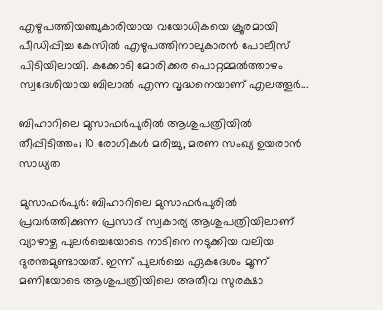എഴുപത്തിയഞ്ചുകാരിയായ വയോധികയെ ക്രൂരമായി പീഡിപ്പിച്ച കേസിൽ എഴുപത്തിനാലുകാരൻ പോലീസ് പിടിയിലായി. കക്കോടി മോരിക്കര പൊറ്റമ്മൽത്താഴം സ്വദേശിയായ ബിലാൽ എന്ന വൃദ്ധനെയാണ് എലത്തൂർ...

ബിഹാറിലെ മുസാഫർപുരിൽ ആശുപത്രിയിൽ തീപ്പിടിത്തം; 10 രോഗികൾ മരിച്ചു, മരണ സംഖ്യ ഉയരാൻ സാധ്യത

മുസാഫർപുർ: ബിഹാറിലെ മുസാഫർപുരിൽ പ്രവർത്തിക്കുന്ന പ്രസാദ് സ്വകാര്യ ആശുപത്രിയിലാണ് വ്യാഴാഴ്ച പുലർച്ചെയോടെ നാടിനെ നടുക്കിയ വലിയ ദുരന്തമുണ്ടായത്. ഇന്ന് പുലർച്ചെ ഏകദേശം മൂന്ന് മണിയോടെ ആശുപത്രിയിലെ അതീവ സുരക്ഷാ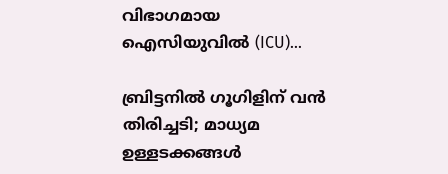വിഭാഗമായ ഐസിയുവിൽ (ICU)...

ബ്രിട്ടനിൽ ഗൂഗിളിന് വൻ തിരിച്ചടി; മാധ്യമ ഉള്ളടക്കങ്ങൾ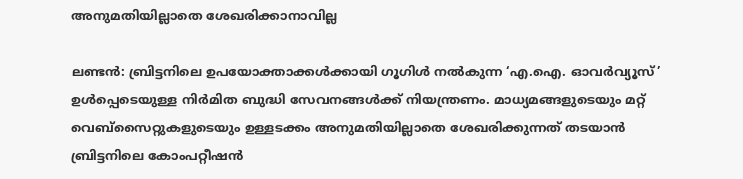അനുമതിയില്ലാതെ ശേഖരിക്കാനാവില്ല

ലണ്ടൻ: ബ്രിട്ടനിലെ ഉപയോക്താക്കൾക്കായി ഗൂഗിൾ നൽകുന്ന ‘എ.ഐ. ഓവർവ്യൂസ്’ ഉൾപ്പെടെയുള്ള നിർമിത ബുദ്ധി സേവനങ്ങൾക്ക് നിയന്ത്രണം. മാധ്യമങ്ങളുടെയും മറ്റ് വെബ്‌സൈറ്റുകളുടെയും ഉള്ളടക്കം അനുമതിയില്ലാതെ ശേഖരിക്കുന്നത് തടയാൻ ബ്രിട്ടനിലെ കോംപറ്റീഷൻ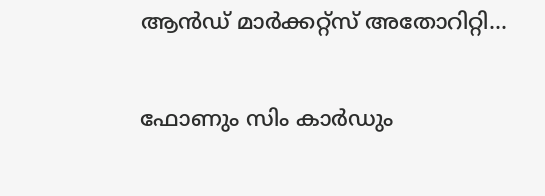ആൻഡ് മാർക്കറ്റ്സ് അതോറിറ്റി...

ഫോണും സിം കാർഡും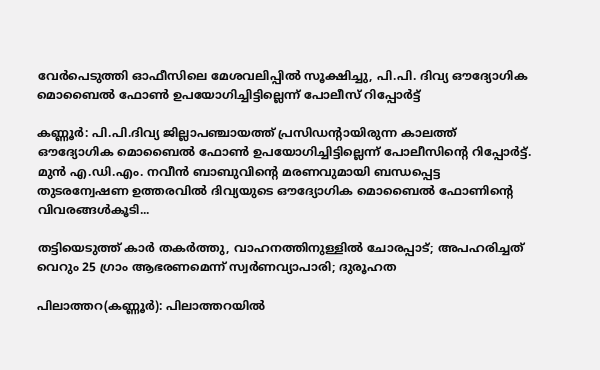വേർപെടുത്തി ഓഫീസിലെ മേശവലിപ്പിൽ സൂക്ഷിച്ചു, പി.പി. ദിവ്യ ഔദ്യോഗിക മൊബൈൽ ഫോൺ ഉപയോഗിച്ചിട്ടില്ലെന്ന് പോലീസ് റിപ്പോർട്ട്

കണ്ണൂർ: പി.പി.ദിവ്യ ജില്ലാപഞ്ചായത്ത് പ്രസിഡന്റായിരുന്ന കാലത്ത് ഔദ്യോഗിക മൊബൈൽ ഫോൺ ഉപയോഗിച്ചിട്ടില്ലെന്ന് പോലീസിന്റെ റിപ്പോർട്ട്. മുൻ എ.ഡി.എം. നവീൻ ബാബുവിന്റെ മരണവുമായി ബന്ധപ്പെട്ട തുടരന്വേഷണ ഉത്തരവിൽ ദിവ്യയുടെ ഔദ്യോഗിക മൊബൈൽ ഫോണിന്റെ വിവരങ്ങൾകൂടി...

തട്ടിയെടുത്ത് കാർ തകർത്തു, വാഹനത്തിനുള്ളിൽ ചോരപ്പാട്; അപഹരിച്ചത് വെറും 25 ഗ്രാം ആഭരണമെന്ന് സ്വർണവ്യാപാരി; ദുരൂഹത

പിലാത്തറ(കണ്ണൂർ): പിലാത്തറയിൽ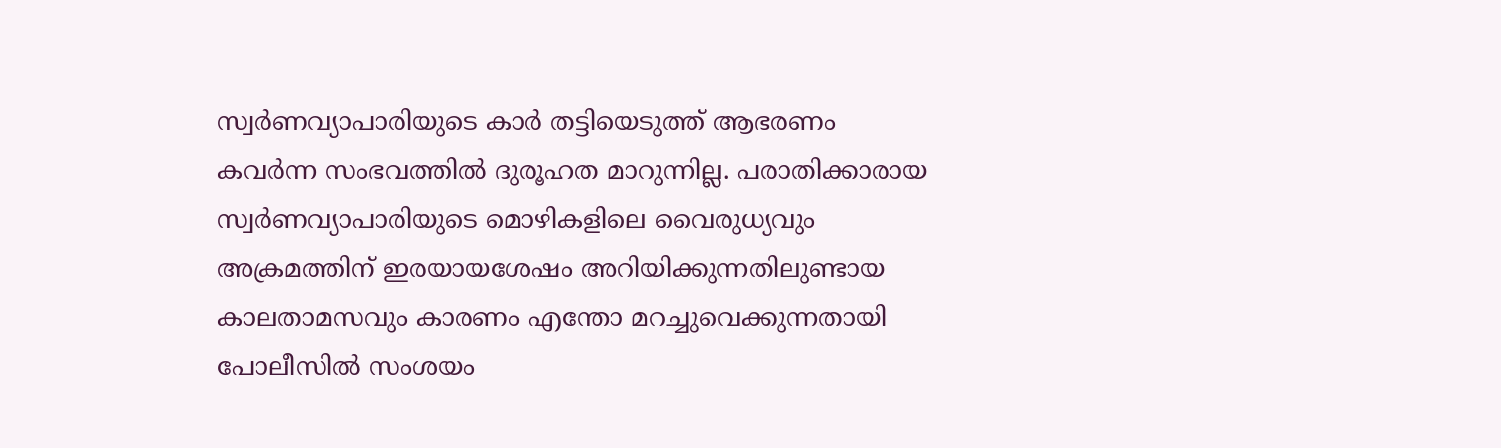സ്വർണവ്യാപാരിയുടെ കാർ തട്ടിയെടുത്ത് ആഭരണം കവർന്ന സംഭവത്തിൽ ദുരൂഹത മാറുന്നില്ല. പരാതിക്കാരായ സ്വർണവ്യാപാരിയുടെ മൊഴികളിലെ വൈരുധ്യവും അക്രമത്തിന് ഇരയായശേഷം അറിയിക്കുന്നതിലുണ്ടായ കാലതാമസവും കാരണം എന്തോ മറച്ചുവെക്കുന്നതായി പോലീസിൽ സംശയം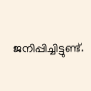ജനിപ്പിച്ചിട്ടുണ്ട്.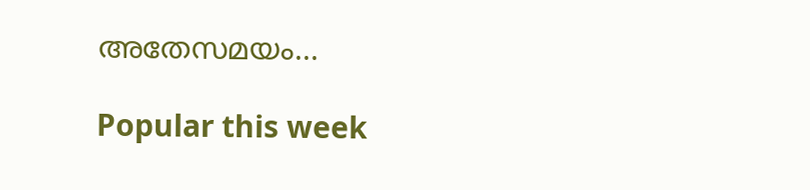അതേസമയം...

Popular this week